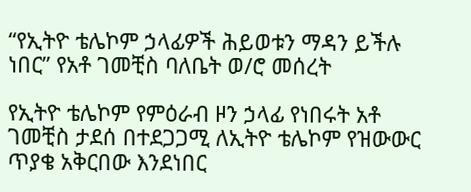“የኢትዮ ቴሌኮም ኃላፊዎች ሕይወቱን ማዳን ይችሉ ነበር” የአቶ ገመቺስ ባለቤት ወ/ሮ መሰረት

የኢትዮ ቴሌኮም የምዕራብ ዞን ኃላፊ የነበሩት አቶ ገመቺስ ታደሰ በተደጋጋሚ ለኢትዮ ቴሌኮም የዝውውር ጥያቄ አቅርበው እንደነበር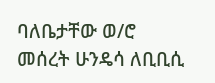ባለቤታቸው ወ/ሮ መሰረት ሁንዴሳ ለቢቢሲ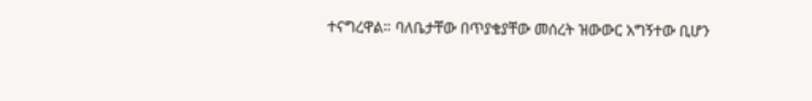ተናግረዋል። ባለቤታቸው በጥያቄያቸው መሰረት ዝውውር አግኝተው ቢሆን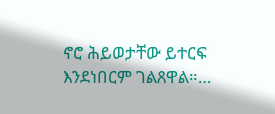ኖሮ ሕይወታቸው ይተርፍ እንደነበርም ገልጸዋል።…